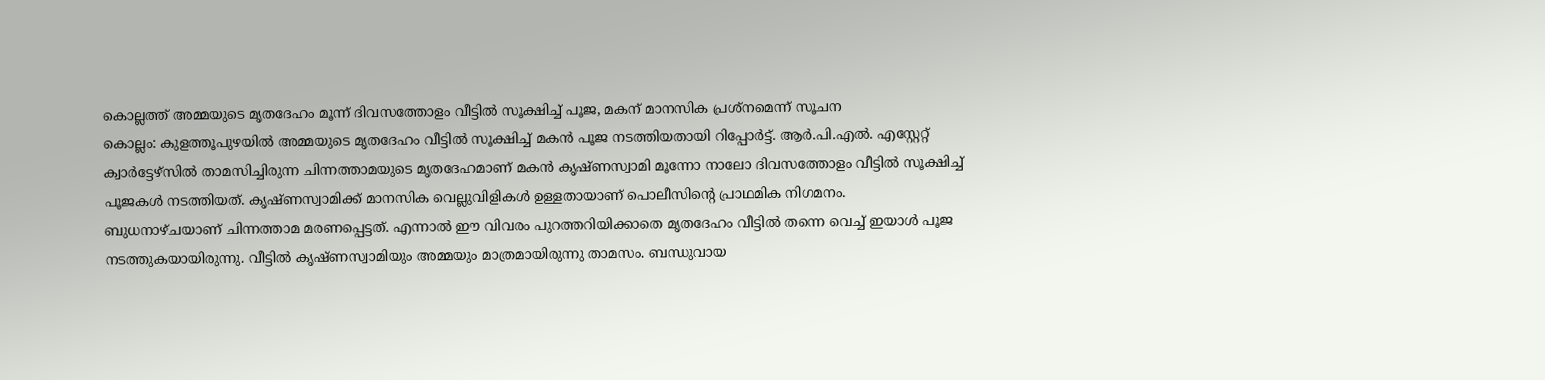കൊല്ലത്ത് അമ്മയുടെ മൃതദേഹം മൂന്ന് ദിവസത്തോളം വീട്ടിൽ സൂക്ഷിച്ച് പൂജ, മകന് മാനസിക പ്രശ്നമെന്ന് സൂചന
കൊല്ലം: കുളത്തൂപുഴയിൽ അമ്മയുടെ മൃതദേഹം വീട്ടിൽ സൂക്ഷിച്ച് മകൻ പൂജ നടത്തിയതായി റിപ്പോർട്ട്. ആർ.പി.എൽ. എസ്റ്റേറ്റ് ക്വാർട്ടേഴ്സിൽ താമസിച്ചിരുന്ന ചിന്നത്താമയുടെ മൃതദേഹമാണ് മകൻ കൃഷ്ണസ്വാമി മൂന്നോ നാലോ ദിവസത്തോളം വീട്ടിൽ സൂക്ഷിച്ച് പൂജകൾ നടത്തിയത്. കൃഷ്ണസ്വാമിക്ക് മാനസിക വെല്ലുവിളികൾ ഉള്ളതായാണ് പൊലീസിന്റെ പ്രാഥമിക നിഗമനം.
ബുധനാഴ്ചയാണ് ചിന്നത്താമ മരണപ്പെട്ടത്. എന്നാൽ ഈ വിവരം പുറത്തറിയിക്കാതെ മൃതദേഹം വീട്ടിൽ തന്നെ വെച്ച് ഇയാൾ പൂജ നടത്തുകയായിരുന്നു. വീട്ടിൽ കൃഷ്ണസ്വാമിയും അമ്മയും മാത്രമായിരുന്നു താമസം. ബന്ധുവായ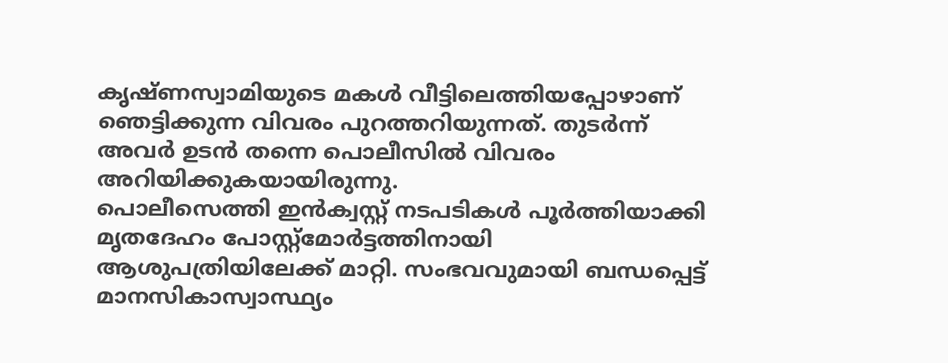കൃഷ്ണസ്വാമിയുടെ മകൾ വീട്ടിലെത്തിയപ്പോഴാണ് ഞെട്ടിക്കുന്ന വിവരം പുറത്തറിയുന്നത്. തുടർന്ന് അവർ ഉടൻ തന്നെ പൊലീസിൽ വിവരം അറിയിക്കുകയായിരുന്നു.
പൊലീസെത്തി ഇൻക്വസ്റ്റ് നടപടികൾ പൂർത്തിയാക്കി മൃതദേഹം പോസ്റ്റ്മോർട്ടത്തിനായി ആശുപത്രിയിലേക്ക് മാറ്റി. സംഭവവുമായി ബന്ധപ്പെട്ട് മാനസികാസ്വാസ്ഥ്യം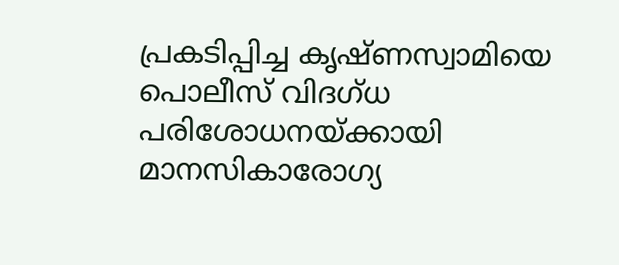പ്രകടിപ്പിച്ച കൃഷ്ണസ്വാമിയെ പൊലീസ് വിദഗ്ധ പരിശോധനയ്ക്കായി മാനസികാരോഗ്യ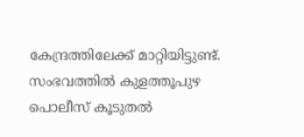കേന്ദ്രത്തിലേക്ക് മാറ്റിയിട്ടുണ്ട്. സംഭവത്തിൽ കുളത്തൂപുഴ പൊലീസ് കൂടുതൽ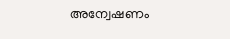അന്വേഷണം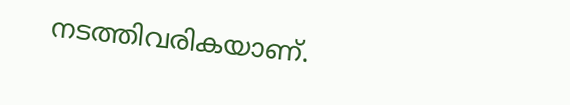നടത്തിവരികയാണ്.